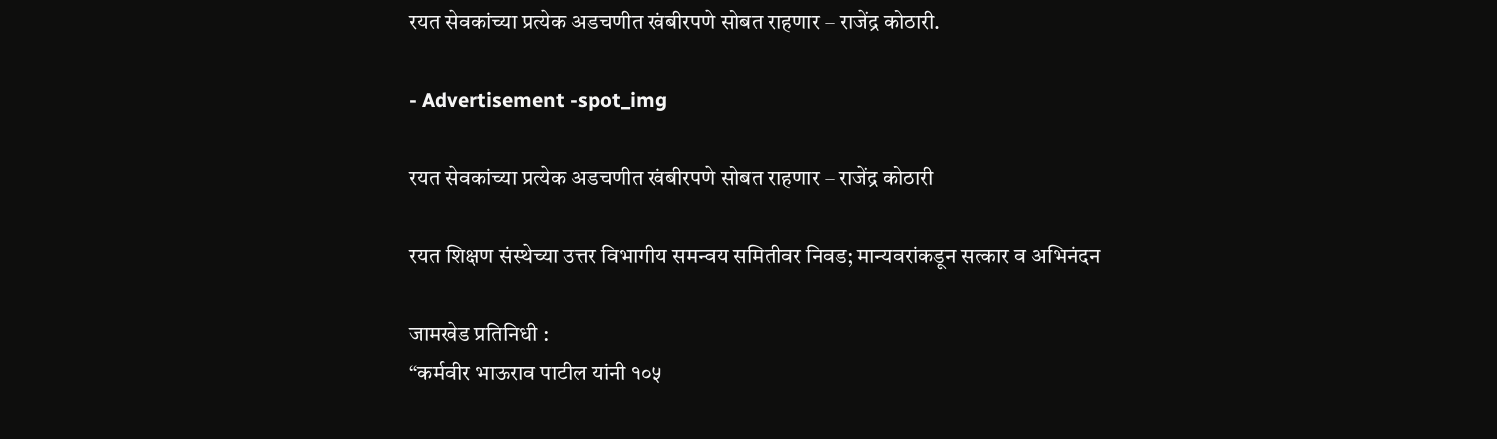रयत सेवकांच्या प्रत्येक अडचणीत खंबीरपणे सोबत राहणार – राजेंद्र कोठारी.

- Advertisement -spot_img

रयत सेवकांच्या प्रत्येक अडचणीत खंबीरपणे सोबत राहणार – राजेंद्र कोठारी

रयत शिक्षण संस्थेच्या उत्तर विभागीय समन्वय समितीवर निवड; मान्यवरांकडून सत्कार व अभिनंदन

जामखेड प्रतिनिधी :
“कर्मवीर भाऊराव पाटील यांनी १०५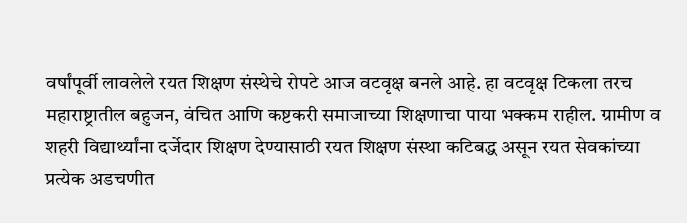वर्षांपूर्वी लावलेले रयत शिक्षण संस्थेचे रोपटे आज वटवृक्ष बनले आहे. हा वटवृक्ष टिकला तरच महाराष्ट्रातील बहुजन, वंचित आणि कष्टकरी समाजाच्या शिक्षणाचा पाया भक्कम राहील. ग्रामीण व शहरी विद्यार्थ्यांना दर्जेदार शिक्षण देण्यासाठी रयत शिक्षण संस्था कटिबद्ध असून रयत सेवकांच्या प्रत्येक अडचणीत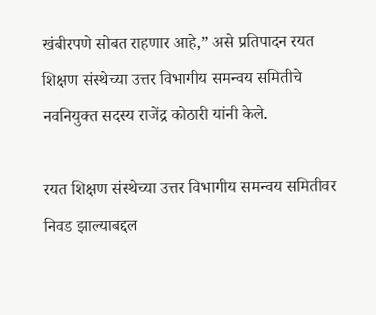खंबीरपणे सोबत राहणार आहे,” असे प्रतिपादन रयत शिक्षण संस्थेच्या उत्तर विभागीय समन्वय समितीचे नवनियुक्त सदस्य राजेंद्र कोठारी यांनी केले.

रयत शिक्षण संस्थेच्या उत्तर विभागीय समन्वय समितीवर निवड झाल्याबद्दल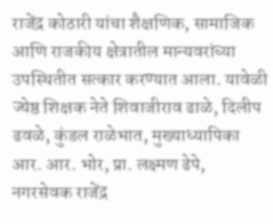राजेंद्र कोठारी यांचा शैक्षणिक, सामाजिक आणि राजकीय क्षेत्रातील मान्यवरांच्या उपस्थितीत सत्कार करण्यात आला. यावेळी ज्येष्ठ शिक्षक नेते शिवाजीराव ढाळे, दिलीप ढवळे, कुंडल राळेभात, मुख्याध्यापिका आर. आर. भोर, प्रा. लक्ष्मण ढेपे, नगरसेवक राजेंद्र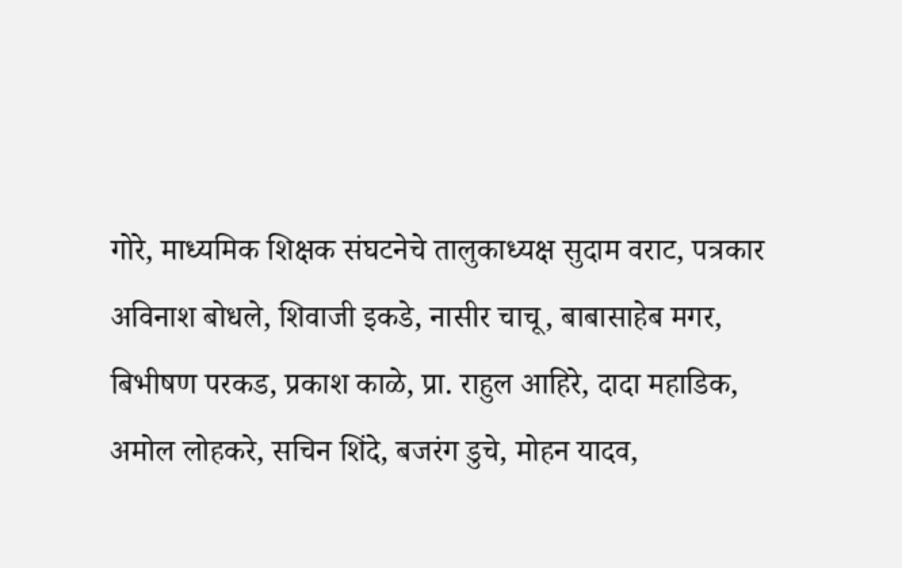गोरे, माध्यमिक शिक्षक संघटनेचे तालुकाध्यक्ष सुदाम वराट, पत्रकार अविनाश बोधले, शिवाजी इकडे, नासीर चाचू, बाबासाहेब मगर, बिभीषण परकड, प्रकाश काळे, प्रा. राहुल आहिरे, दादा महाडिक, अमोल लोहकरे, सचिन शिंदे, बजरंग डुचे, मोहन यादव,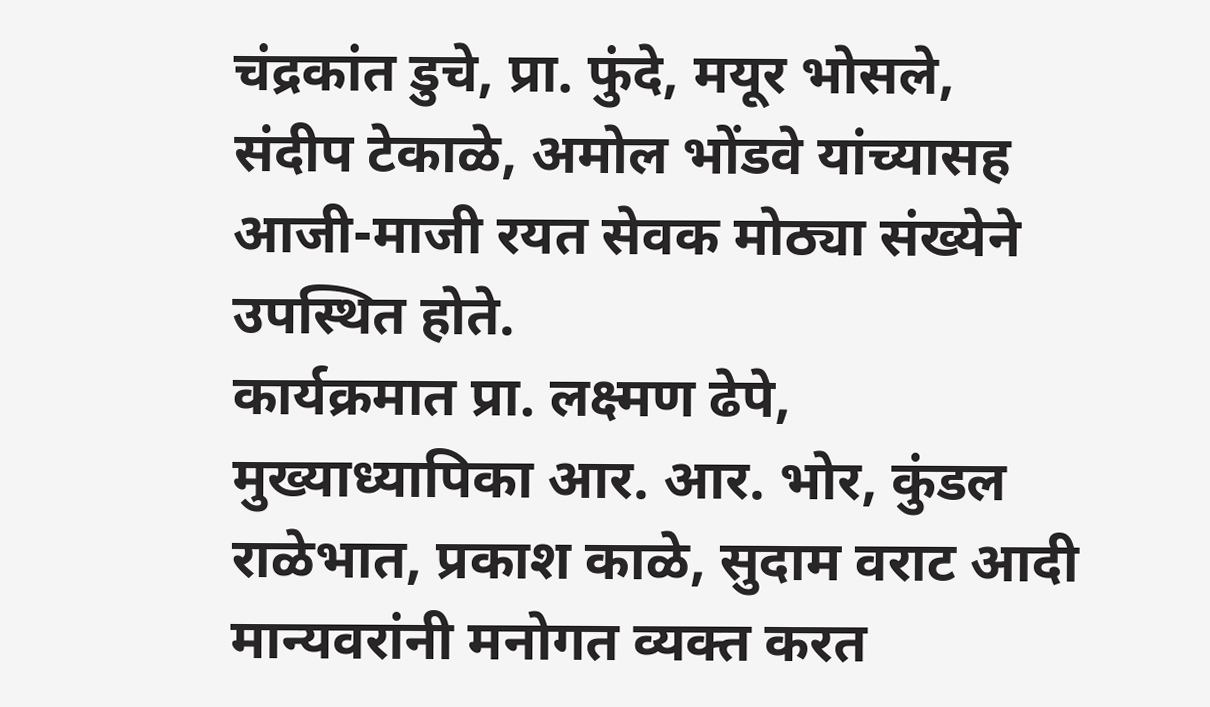चंद्रकांत डुचे, प्रा. फुंदे, मयूर भोसले, संदीप टेकाळे, अमोल भोंडवे यांच्यासह आजी-माजी रयत सेवक मोठ्या संख्येने उपस्थित होते.
कार्यक्रमात प्रा. लक्ष्मण ढेपे, मुख्याध्यापिका आर. आर. भोर, कुंडल राळेभात, प्रकाश काळे, सुदाम वराट आदी मान्यवरांनी मनोगत व्यक्त करत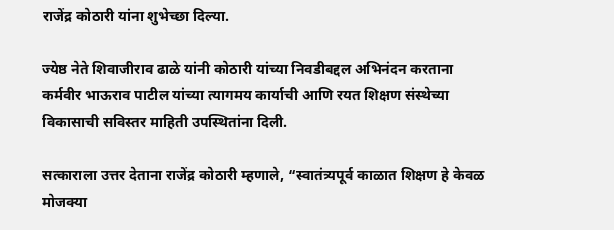राजेंद्र कोठारी यांना शुभेच्छा दिल्या.

ज्येष्ठ नेते शिवाजीराव ढाळे यांनी कोठारी यांच्या निवडीबद्दल अभिनंदन करताना कर्मवीर भाऊराव पाटील यांच्या त्यागमय कार्याची आणि रयत शिक्षण संस्थेच्या विकासाची सविस्तर माहिती उपस्थितांना दिली.

सत्काराला उत्तर देताना राजेंद्र कोठारी म्हणाले, “स्वातंत्र्यपूर्व काळात शिक्षण हे केवळ मोजक्या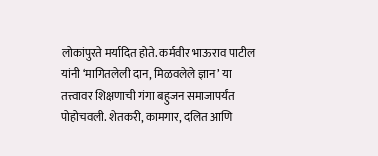लोकांपुरते मर्यादित होते. कर्मवीर भाऊराव पाटील यांनी ‘मागितलेली दान, मिळवलेले ज्ञान’ या तत्त्वावर शिक्षणाची गंगा बहुजन समाजापर्यंत पोहोचवली. शेतकरी, कामगार, दलित आणि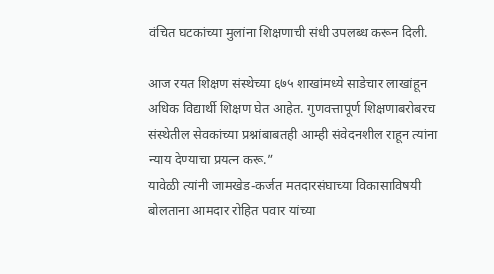वंचित घटकांच्या मुलांना शिक्षणाची संधी उपलब्ध करून दिली.

आज रयत शिक्षण संस्थेच्या ६७५ शाखांमध्ये साडेचार लाखांहून अधिक विद्यार्थी शिक्षण घेत आहेत. गुणवत्तापूर्ण शिक्षणाबरोबरच संस्थेतील सेवकांच्या प्रश्नांबाबतही आम्ही संवेदनशील राहून त्यांना न्याय देण्याचा प्रयत्न करू.”
यावेळी त्यांनी जामखेड-कर्जत मतदारसंघाच्या विकासाविषयी बोलताना आमदार रोहित पवार यांच्या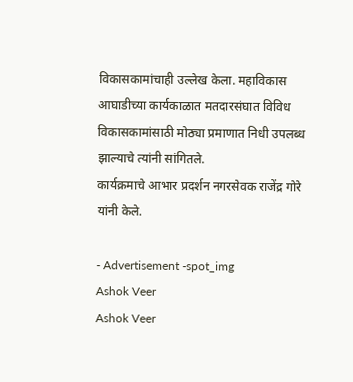विकासकामांचाही उल्लेख केला. महाविकास आघाडीच्या कार्यकाळात मतदारसंघात विविध विकासकामांसाठी मोठ्या प्रमाणात निधी उपलब्ध झाल्याचे त्यांनी सांगितले.
कार्यक्रमाचे आभार प्रदर्शन नगरसेवक राजेंद्र गोरे यांनी केले.

- Advertisement -spot_img
Ashok Veer
Ashok Veer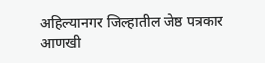अहिल्यानगर जिल्हातील जेष्ठ पत्रकार
आणखी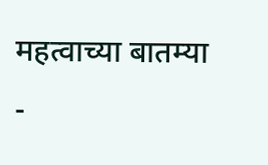महत्वाच्या बातम्या
-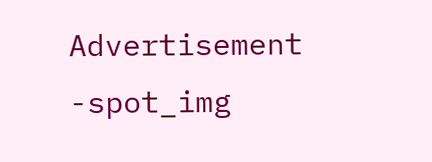Advertisement -spot_img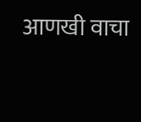आणखी वाचा